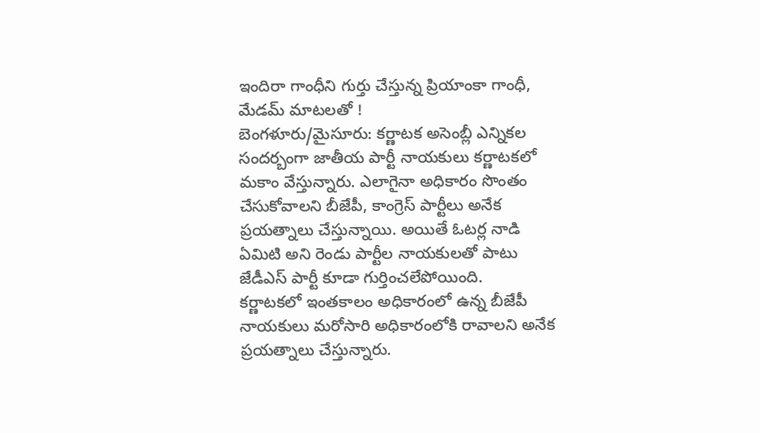ఇందిరా గాంధీని గుర్తు చేస్తున్న ప్రియాంకా గాంధీ, మేడమ్ మాటలతో !
బెంగళూరు/మైసూరు: కర్ణాటక అసెంబ్లీ ఎన్నికల సందర్బంగా జాతీయ పార్టీ నాయకులు కర్ణాటకలో మకాం వేస్తున్నారు. ఎలాగైనా అధికారం సొంతం చేసుకోవాలని బీజేపీ, కాంగ్రెస్ పార్టీలు అనేక ప్రయత్నాలు చేస్తున్నాయి. అయితే ఓటర్ల నాడి ఏమిటి అని రెండు పార్టీల నాయకులతో పాటు జేడీఎస్ పార్టీ కూడా గుర్తించలేపోయింది.
కర్ణాటకలో ఇంతకాలం అధికారంలో ఉన్న బీజేపీ నాయకులు మరోసారి అధికారంలోకి రావాలని అనేక ప్రయత్నాలు చేస్తున్నారు.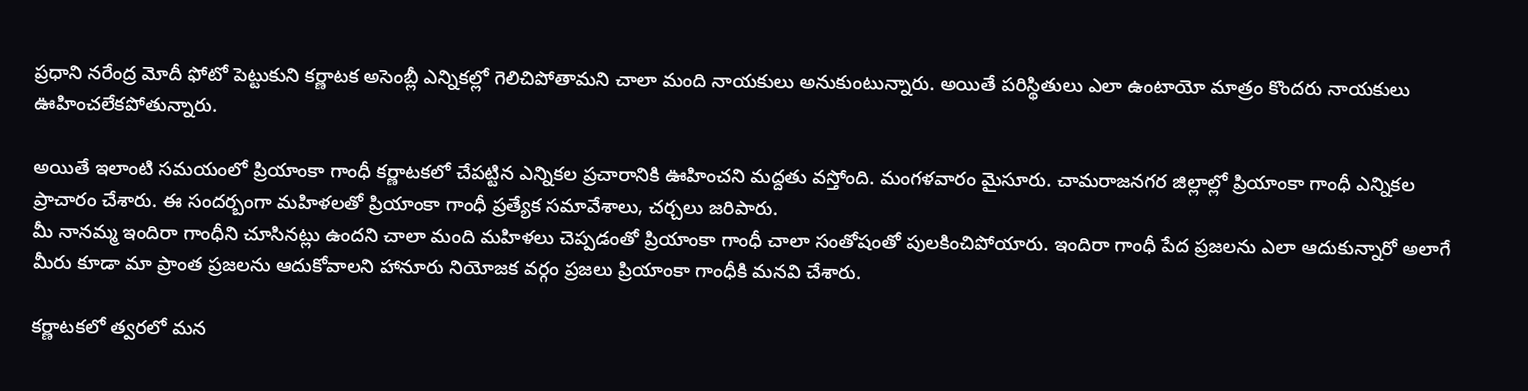ప్రధాని నరేంద్ర మోదీ ఫోటో పెట్టుకుని కర్ణాటక అసెంబ్లీ ఎన్నికల్లో గెలిచిపోతామని చాలా మంది నాయకులు అనుకుంటున్నారు. అయితే పరిస్థితులు ఎలా ఉంటాయో మాత్రం కొందరు నాయకులు ఊహించలేకపోతున్నారు.

అయితే ఇలాంటి సమయంలో ప్రియాంకా గాంధీ కర్ణాటకలో చేపట్టిన ఎన్నికల ప్రచారానికి ఊహించని మద్దతు వస్తోంది. మంగళవారం మైసూరు. చామరాజనగర జిల్లాల్లో ప్రియాంకా గాంధీ ఎన్నికల ప్రాచారం చేశారు. ఈ సందర్బంగా మహిళలతో ప్రియాంకా గాంధీ ప్రత్యేక సమావేశాలు, చర్చలు జరిపారు.
మీ నానమ్మ ఇందిరా గాంధీని చూసినట్లు ఉందని చాలా మంది మహిళలు చెప్పడంతో ప్రియాంకా గాంధీ చాలా సంతోషంతో పులకించిపోయారు. ఇందిరా గాంధీ పేద ప్రజలను ఎలా ఆదుకున్నారో అలాగే మీరు కూడా మా ప్రాంత ప్రజలను ఆదుకోవాలని హానూరు నియోజక వర్గం ప్రజలు ప్రియాంకా గాంధీకి మనవి చేశారు.

కర్ణాటకలో త్వరలో మన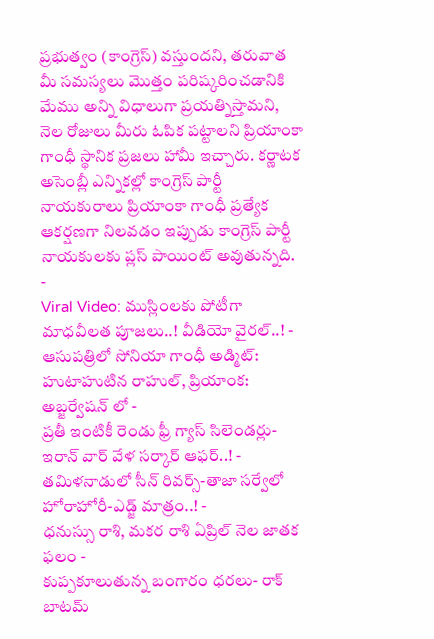ప్రభుత్వం (కాంగ్రెస్) వస్తుందని, తరువాత మీ సమస్యలు మొత్తం పరిష్కరించడానికి మేము అన్ని విధాలుగా ప్రయత్నిస్తామని, నెల రోజులు మీరు ఓపిక పట్టాలని ప్రియాంకా గాంధీ స్థానిక ప్రజలు హామీ ఇచ్చారు. కర్ణాటక అసెంబ్లీ ఎన్నికల్లో కాంగ్రెస్ పార్టీ నాయకురాలు ప్రియాంకా గాంధీ ప్రత్యేక ఆకర్షణగా నిలవడం ఇప్పుడు కాంగ్రెస్ పార్టీ నాయకులకు ప్లస్ పాయింట్ అవుతున్నది.
-
Viral Video: ముస్లింలకు పోటీగా మాధవీలత పూజలు..! వీడియో వైరల్..! -
ఆసుపత్రిలో సోనియా గాంధీ అడ్మిట్: హుటాహుటిన రాహుల్, ప్రియాంక: అబ్జర్వేషన్ లో -
ప్రతీ ఇంటికీ రెండు ఫ్రీ గ్యాస్ సిలెండర్లు-ఇరాన్ వార్ వేళ సర్కార్ ఆఫర్..! -
తమిళనాడులో సీన్ రివర్స్-తాజా సర్వేలో హోరాహోరీ-ఎడ్జ్ మాత్రం..! -
ధనుస్సు రాశి, మకర రాశి ఏప్రిల్ నెల జాతక ఫలం -
కుప్పకూలుతున్న బంగారం ధరలు- రాక్ బాటమ్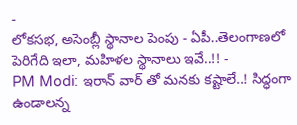-
లోకసభ, అసెంబ్లీ స్థానాల పెంపు - ఏపీ..తెలంగాణలో పెరిగేది ఇలా, మహిళల స్థానాలు ఇవే..!! -
PM Modi: ఇరాన్ వార్ తో మనకు కష్టాలే..! సిద్ధంగా ఉండాలన్న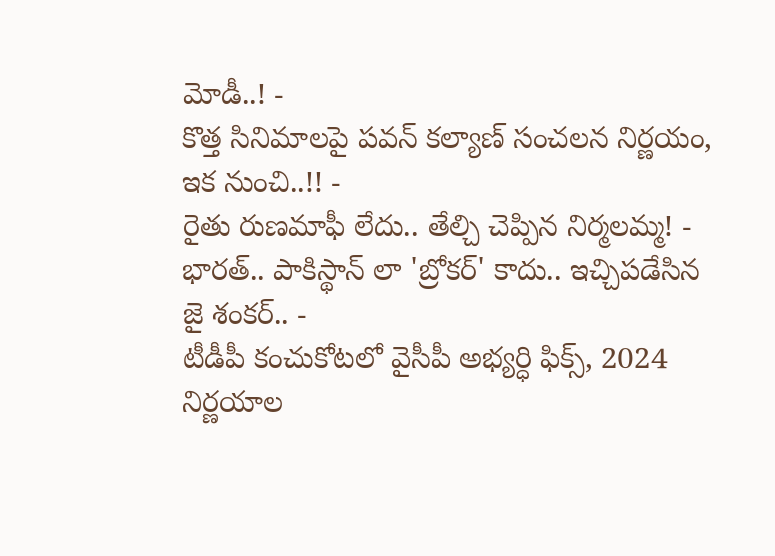మోడీ..! -
కొత్త సినిమాలపై పవన్ కల్యాణ్ సంచలన నిర్ణయం, ఇక నుంచి..!! -
రైతు రుణమాఫీ లేదు.. తేల్చి చెప్పిన నిర్మలమ్మ! -
భారత్.. పాకిస్థాన్ లా 'బ్రోకర్' కాదు.. ఇచ్చిపడేసిన జై శంకర్.. -
టీడీపీ కంచుకోటలో వైసీపీ అభ్యర్ధి ఫిక్స్, 2024 నిర్ణయాల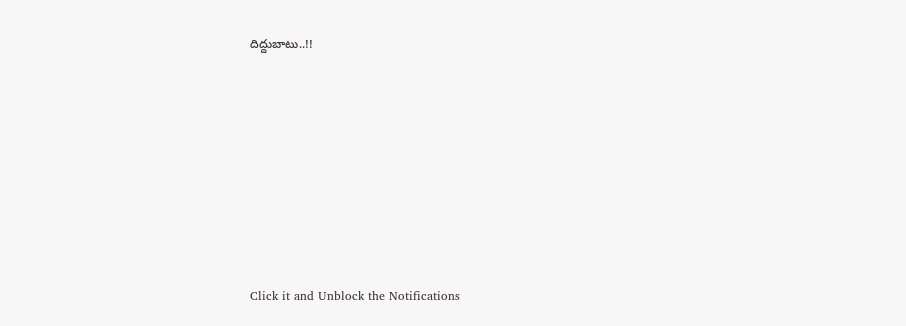దిద్దుబాటు..!!












Click it and Unblock the Notifications